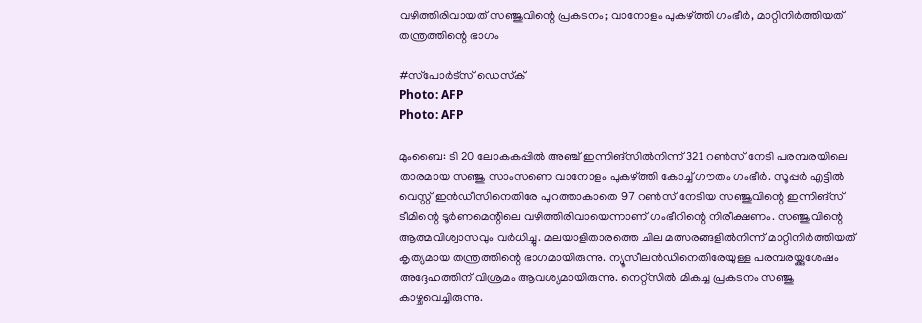വഴിത്തിരിവായത് സഞ്ജുവിന്റെ പ്രകടനം; വാനോളം പുകഴ്ത്തി ഗംഭീർ, മാറ്റിനിർത്തിയത് തന്ത്രത്തിന്റെ ഭാഗം

#സ്‌പോര്‍ട്‌സ് ഡെസ്‌ക്‌
Photo: AFP
Photo: AFP

മുംബൈ: ടി 20 ലോകകപ്പിൽ അഞ്ച് ഇന്നിങ്സിൽനിന്ന് 321 റൺസ് നേടി പരമ്പരയിലെ താരമായ സഞ്ജു സാംസണെ വാനോളം പുകഴ്ത്തി കോച്ച് ഗൗതം ഗംഭീർ. സൂപ്പർ എട്ടിൽ വെസ്റ്റ് ഇൻഡീസിനെതിരേ പുറത്താകാതെ 97 റൺസ് നേടിയ സഞ്ജുവിന്റെ ഇന്നിങ്സ് ടീമിന്റെ ടൂർണമെന്റിലെ വഴിത്തിരിവായെന്നാണ് ഗംഭീറിന്റെ നിരീക്ഷണം. സഞ്ജുവിന്റെ ആത്മവിശ്വാസവും വർധിച്ചു. മലയാളിതാരത്തെ ചില മത്സരങ്ങളിൽനിന്ന് മാറ്റിനിർത്തിയത് കൃത്യമായ തന്ത്രത്തിന്റെ ഭാഗമായിരുന്നു. ന്യൂസീലൻഡിനെതിരേയുള്ള പരമ്പരയ്ക്കുശേഷം അദ്ദേഹത്തിന് വിശ്രമം ആവശ്യമായിരുന്നു. നെറ്റ്സിൽ മികച്ച പ്രകടനം സഞ്ജു കാഴ്ചവെച്ചിരുന്നു.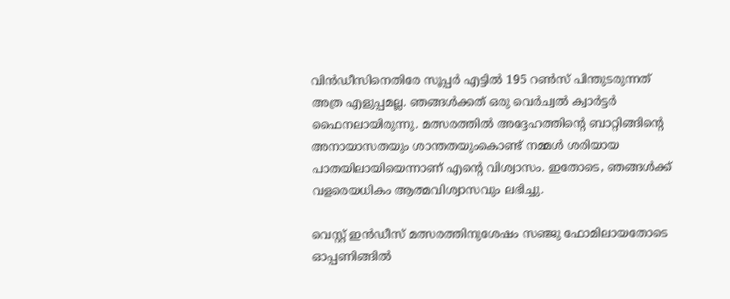വിൻഡീസിനെതിരേ സൂപ്പർ എട്ടിൽ 195 റൺസ് പിന്തുടരുന്നത് അത്ര എളുപ്പമല്ല. ഞങ്ങൾക്കത് ഒരു വെർച്വൽ ക്വാർട്ടർ ഫൈനലായിരുന്നു. മത്സരത്തിൽ അദ്ദേഹത്തിന്റെ ബാറ്റിങ്ങിന്റെ അനായാസതയും ശാന്തതയുംകൊണ്ട് നമ്മൾ ശരിയായ പാതയിലായിയെന്നാണ് എന്റെ വിശ്വാസം. ഇതോടെ, ഞങ്ങൾക്ക് വളരെയധികം ആത്മവിശ്വാസവും ലഭിച്ചു.

വെസ്റ്റ് ഇൻഡീസ് മത്സരത്തിനുശേഷം സഞ്ജു ഫോമിലായതോടെ ഓപ്പണിങ്ങിൽ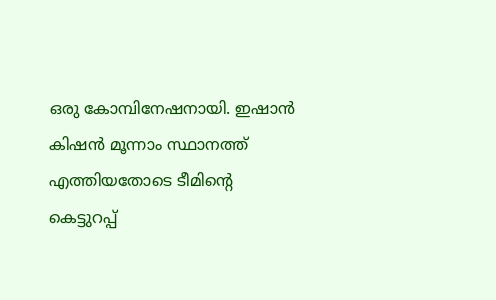ഒരു കോമ്പിനേഷനായി. ഇഷാൻ കിഷൻ മൂന്നാം സ്ഥാനത്ത് എത്തിയതോടെ ടീമിന്റെ കെട്ടുറപ്പ്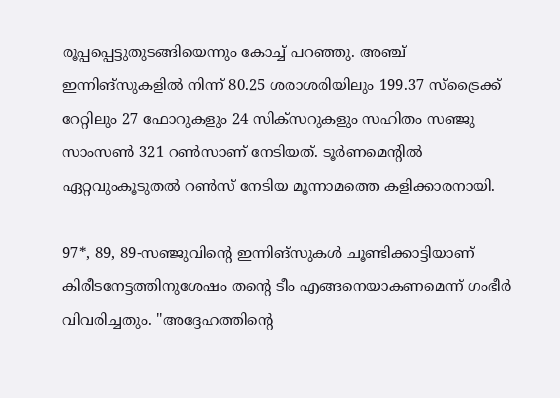രൂപ്പപ്പെട്ടുതുടങ്ങിയെന്നും കോച്ച് പറഞ്ഞു. അഞ്ച് ഇന്നിങ്സുകളിൽ നിന്ന് 80.25 ശരാശരിയിലും 199.37 സ്ട്രൈക്ക് റേറ്റിലും 27 ഫോറുകളും 24 സിക്‌സറുകളും സഹിതം സഞ്ജു സാംസൺ 321 റൺസാണ് നേടിയത്. ടൂർണമെന്റിൽ ഏറ്റവുംകൂടുതൽ റൺസ് നേടിയ മൂന്നാമത്തെ കളിക്കാരനായി.

97*, 89, 89-സഞ്ജുവിന്റെ ഇന്നിങ്സുകൾ ചൂണ്ടിക്കാട്ടിയാണ് കിരീടനേട്ടത്തിനുശേഷം തന്റെ ടീം എങ്ങനെയാകണമെന്ന് ഗംഭീർ വിവരിച്ചതും. ''അദ്ദേഹത്തിന്റെ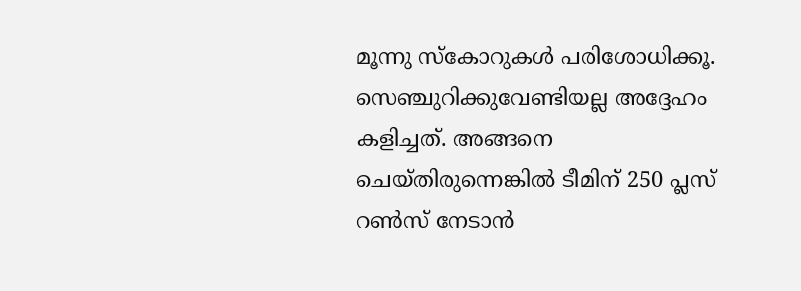മൂന്നു സ്‌കോറുകൾ പരിശോധിക്കൂ. സെഞ്ചുറിക്കുവേണ്ടിയല്ല അദ്ദേഹം കളിച്ചത്. അങ്ങനെ ചെയ്തിരുന്നെങ്കിൽ ടീമിന് 250 പ്ലസ് റൺസ് നേടാൻ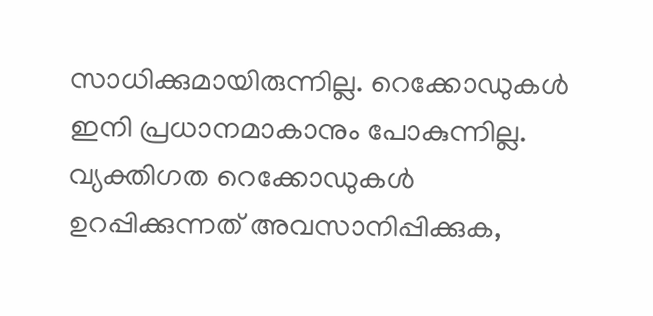സാധിക്കുമായിരുന്നില്ല. റെക്കോഡുകൾ ഇനി പ്രധാനമാകാനും പോകുന്നില്ല. വ്യക്തിഗത റെക്കോഡുകൾ ഉറപ്പിക്കുന്നത് അവസാനിപ്പിക്കുക,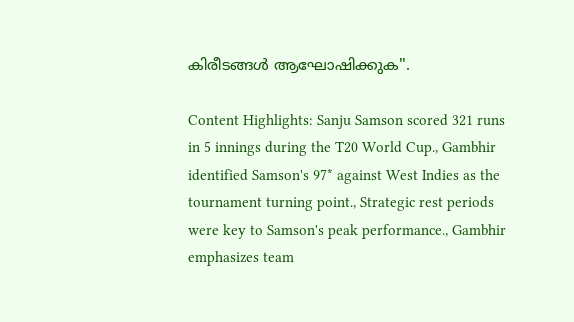കിരീടങ്ങൾ ആഘോഷിക്കുക''.

Content Highlights: Sanju Samson scored 321 runs in 5 innings during the T20 World Cup., Gambhir identified Samson's 97* against West Indies as the tournament turning point., Strategic rest periods were key to Samson's peak performance., Gambhir emphasizes team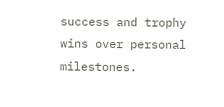success and trophy wins over personal milestones.